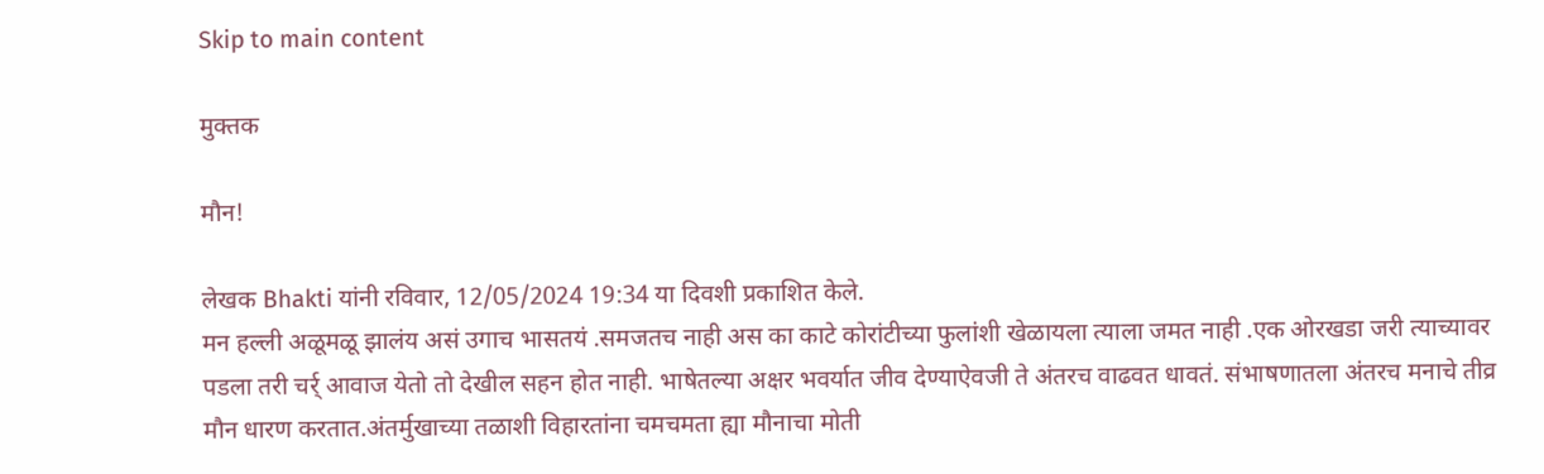Skip to main content

मुक्तक

मौन!

लेखक Bhakti यांनी रविवार, 12/05/2024 19:34 या दिवशी प्रकाशित केले.
मन हल्ली अळूमळू झालंय असं उगाच भासतयं .समजतच नाही अस का काटे कोरांटीच्या फुलांशी खेळायला त्याला जमत नाही .एक ओरखडा जरी त्याच्यावर पडला तरी चर्र् आवाज येतो तो देखील सहन होत नाही. भाषेतल्या अक्षर भवर्यात जीव देण्याऐवजी ते अंतरच वाढवत धावतं. संभाषणातला अंतरच मनाचे तीव्र मौन धारण करतात.अंतर्मुखाच्या तळाशी विहारतांना चमचमता ह्या मौनाचा मोती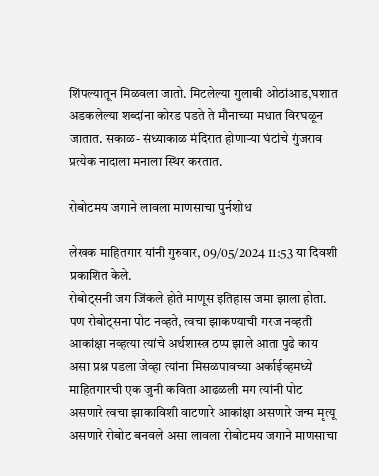शिंपल्यातून मिळवला जातो. मिटलेल्या गुलाबी ओठांआड,घशात अडकलेल्या शब्दांना कोरड पडते ते मौनाच्या मधात विरघळून जातात. सकाळ- संध्याकाळ मंदिरात होणाऱ्या घंटांचे गुंजराव प्रत्येक नादाला मनाला स्थिर करतात.

रोबोटमय जगाने लावला माणसाचा पुर्नशोध

लेखक माहितगार यांनी गुरुवार, 09/05/2024 11:53 या दिवशी प्रकाशित केले.
रोबोट्सनी जग जिंकले होते माणूस इतिहास जमा झाला होता. पण रोबोट्सना पोट नव्हते, त्वचा झाकण्याची गरज नव्हती आकांक्षा नव्हत्या त्यांचे अर्थशास्त्र ठप्प झाले आता पुढे काय असा प्रश्न पडला जेव्हा त्यांना मिसळपावच्या अर्काईव्हमध्ये माहितगारची एक जुनी कविता आढळली मग त्यांनी पोट असणारे त्वचा झाकाविशी वाटणारे आकांक्षा असणारे जन्म मृत्यू असणारे रोबोट बनवले असा लावला रोबोटमय जगाने माणसाचा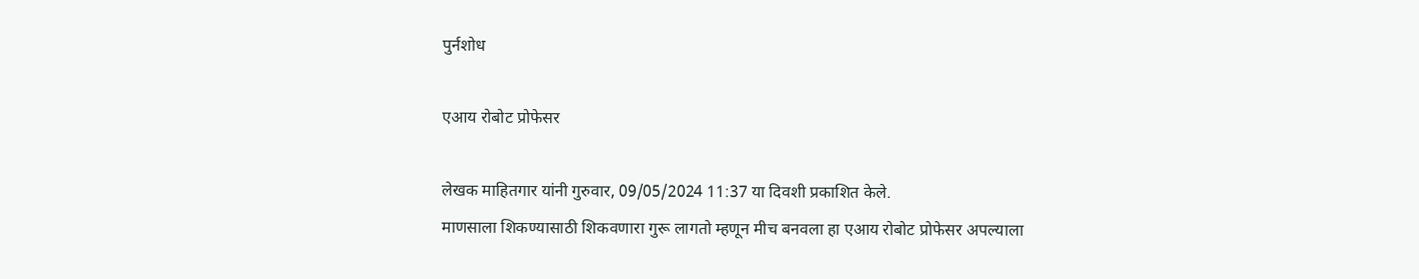पुर्नशोध

एआय रोबोट प्रोफेसर

लेखक माहितगार यांनी गुरुवार, 09/05/2024 11:37 या दिवशी प्रकाशित केले.
माणसाला शिकण्यासाठी शिकवणारा गुरू लागतो म्हणून मीच बनवला हा एआय रोबोट प्रोफेसर अपल्याला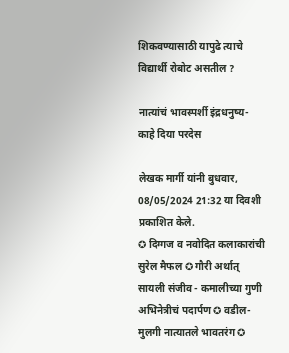शिकवण्यासाठी यापुढे त्याचे विद्यार्थी रोबोट असतील ?

नात्यांचं भावस्पर्शी इंद्रधनुष्य- काहे दिया परदेस

लेखक मार्गी यांनी बुधवार, 08/05/2024 21:32 या दिवशी प्रकाशित केले.
✪ दिग्गज व नवोदित कलाकारांची सुरेल मैफल ✪ गौरी अर्थात् सायली संजीव - कमालीच्या गुणी अभिनेत्रीचं पदार्पण ✪ वडील- मुलगी नात्यातले भावतरंग ✪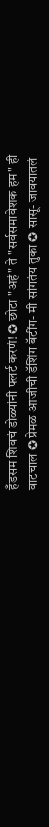हँडसम शिवचं डोळ्यांनी फ्लर्ट करणं! ✪ छोटा "अहं" ते "सर्वसमावेशक हम" ही वाटचाल ✪ प्रेमळ आजीची‌ डॅशिंग बॅटींग- मी सांगतंय तुका ✪ सासू- जावयातलं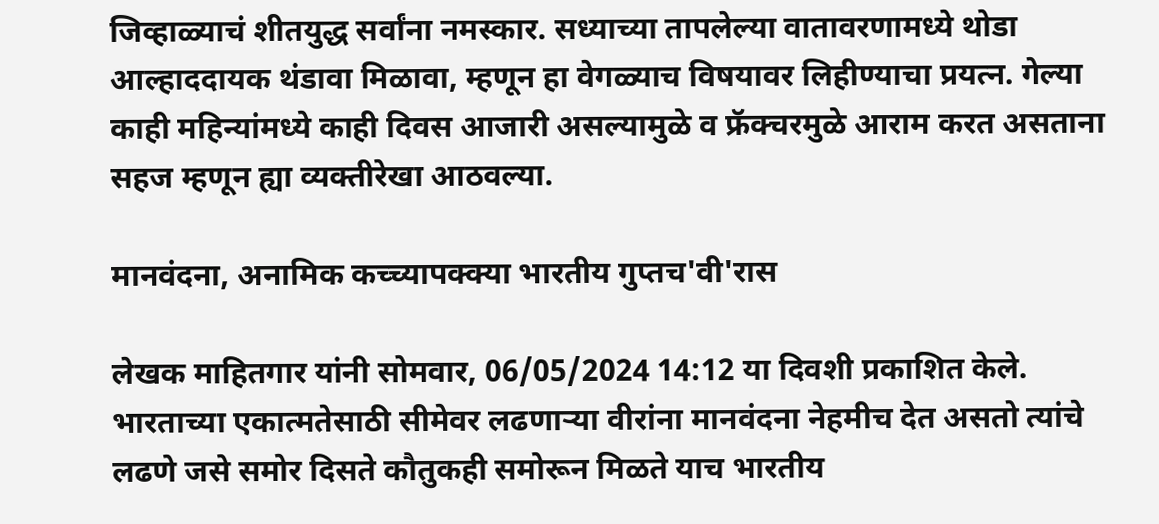जिव्हाळ्याचं शीतयुद्ध सर्वांना नमस्कार. सध्याच्या तापलेल्या वातावरणामध्ये थोडा आल्हाददायक थंडावा मिळावा, म्हणून हा वेगळ्याच विषयावर लिहीण्याचा प्रयत्न. गेल्या काही महिन्यांमध्ये काही दिवस आजारी असल्यामुळे व फ्रॅक्चरमुळे आराम करत असताना सहज म्हणून ह्या व्यक्तीरेखा आठवल्या.

मानवंदना, अनामिक कच्च्यापक्क्या भारतीय गुप्तच'वी'रास

लेखक माहितगार यांनी सोमवार, 06/05/2024 14:12 या दिवशी प्रकाशित केले.
भारताच्या एकात्मतेसाठी सीमेवर लढणार्‍या वीरांना मानवंदना नेहमीच देत असतो त्यांचे लढणे जसे समोर दिसते कौतुकही समोरून मिळते याच भारतीय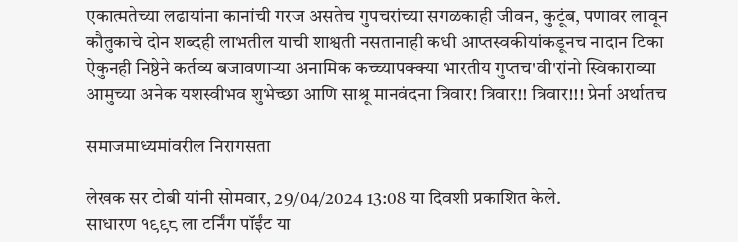एकात्मतेच्या लढायांना कानांची गरज असतेच गुपचरांच्या सगळकाही जीवन, कुटूंब, पणावर लावून कौतुकाचे दोन शब्दही लाभतील याची शाश्वती नसतानाही कधी आप्तस्वकीयांकडूनच नादान टिका ऐकुनही निष्ठेने कर्तव्य बजावणार्‍या अनामिक कच्च्यापक्क्या भारतीय गुप्तच'वी'रांनो स्विकाराव्या आमुच्या अनेक यशस्वीभव शुभेच्छा आणि साश्रू मानवंदना त्रिवार! त्रिवार!! त्रिवार!!! प्रेर्ना अर्थातच

समाजमाध्यमांवरील निरागसता

लेखक सर टोबी यांनी सोमवार, 29/04/2024 13:08 या दिवशी प्रकाशित केले.
साधारण १९९८ ला टर्निंग पॉईंट या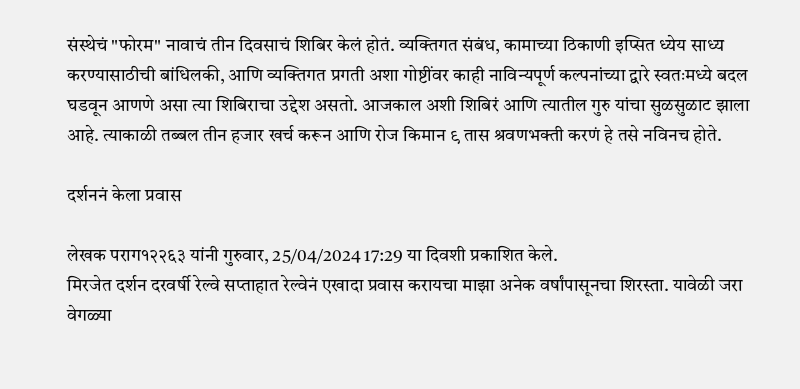संस्थेचं "फोरम" नावाचं तीन दिवसाचं शिबिर केलं होतं. व्यक्तिगत संबंध, कामाच्या ठिकाणी इप्सित ध्येय साध्य करण्यासाठीची बांधिलकी, आणि व्यक्तिगत प्रगती अशा गोष्टींवर काही नाविन्यपूर्ण कल्पनांच्या द्वारे स्वतःमध्ये बदल घडवून आणणे असा त्या शिबिराचा उद्देश असतो. आजकाल अशी शिबिरं आणि त्यातील गुरु यांचा सुळसुळाट झाला आहे. त्याकाळी तब्बल तीन हजार खर्च करून आणि रोज किमान ९ तास श्रवणभक्ती करणं हे तसे नविनच होते.

दर्शननं केला प्रवास

लेखक पराग१२२६३ यांनी गुरुवार, 25/04/2024 17:29 या दिवशी प्रकाशित केले.
मिरजेत दर्शन दरवर्षी रेल्वे सप्ताहात रेल्वेनं एखादा प्रवास करायचा माझा अनेक वर्षांपासूनचा शिरस्ता. यावेळी जरा वेगळ्या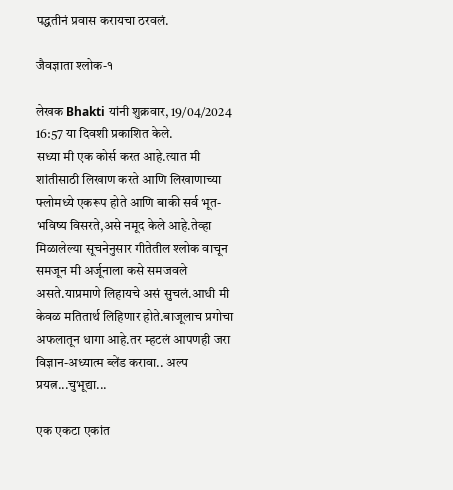पद्धतीनं प्रवास करायचा ठरवलं.

जैवज्ञाता श्लोक-१

लेखक Bhakti यांनी शुक्रवार, 19/04/2024 16:57 या दिवशी प्रकाशित केले.
सध्या मी एक कोर्स करत आहे.त्यात मी शांतीसाठी लिखाण करते आणि लिखाणाच्या फ्लोमध्ये एकरूप होते आणि बाकी सर्व भूत-भविष्य विसरते,असे नमूद केले आहे.तेव्हा मिळालेल्या सूचनेनुसार गीतेतील श्लोक वाचून समजून मी अर्जूनाला कसे समजवले असते.याप्रमाणे लिहायचे असं सुचलं.आधी मी केवळ मतितार्थ लिहिणार होते.बाजूलाच प्रगोचा अफलातून धागा आहे.तर म्हटलं आपणही जरा विज्ञान-अध्यात्म ब्लेंड करावा.. अल्प प्रयत्न...चुभूद्या...

एक एकटा एकांत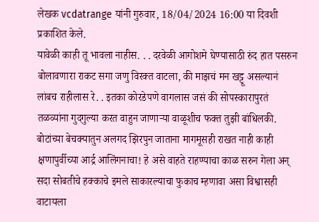लेखक vcdatrange यांनी गुरुवार, 18/04/2024 16:00 या दिवशी प्रकाशित केले.
यावेळी काही तू भावला नाहीस. . . दरवेळी आगोशमे घेण्यासाठी रुंद हात पसरुन बोलावणारा राकट सगा जणु विरक्त वाटला, की माझचं मन खट्टू असल्यानं लांबच राहीलास रे. . इतका कोरडेपणे वागलास जसं की सोपस्कारापुरतं तळव्यांना गुदगुल्या करत वाहुन जाणार्‍या वाळूशीच फक्त तुझी बांधिलकी. बोटांच्या बेचक्यातुन अलगद झिरपुन जाताना मागमूसही राखत नाही काही क्षणापुर्वीच्या आर्द्र आलिंगनाचा! हे असे वाहते राहण्याचा काळ सरुन गेला अन् सदा सोबतीचे हक्काचे इमले साकारल्याचा फुकाच म्हणावा असा विश्वासही वाटायला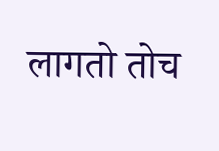लागतो तोच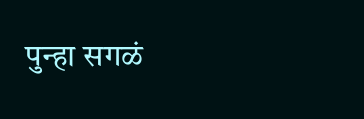पुन्हा सगळं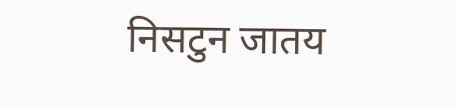निसटुन जातय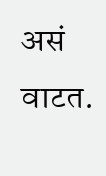असं वाटत.